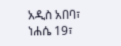አዲስ አበባ፣ ነሐሴ 19፣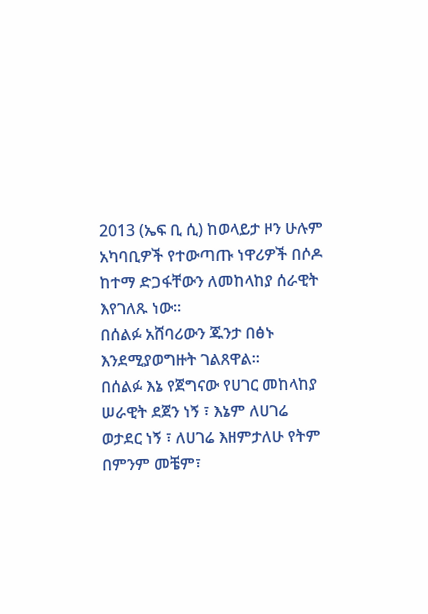2013 (ኤፍ ቢ ሲ) ከወላይታ ዞን ሁሉም አካባቢዎች የተውጣጡ ነዋሪዎች በሶዶ ከተማ ድጋፋቸውን ለመከላከያ ሰራዊት እየገለጹ ነው።
በሰልፉ አሸባሪውን ጁንታ በፅኑ እንደሚያወግዙት ገልጸዋል፡፡
በሰልፉ እኔ የጀግናው የሀገር መከላከያ ሠራዊት ደጀን ነኝ ፣ እኔም ለሀገሬ ወታደር ነኝ ፣ ለሀገሬ እዘምታለሁ የትም በምንም መቼም፣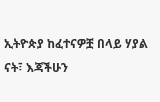ኢትዮጵያ ከፈተናዎቿ በላይ ሃያል ናት፣ እጃችሁን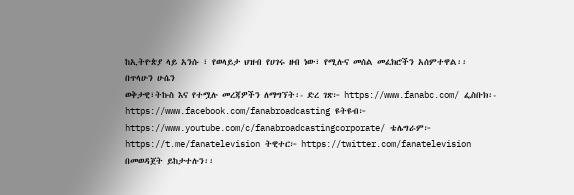ከኢትዮጵያ ላይ አንሱ ፣ የወላይታ ህዝብ የሀገሩ ዘብ ነው፣ የሚሉና መሰል መፈክሮችን አሰምተዋል፡፡
በጥላሁን ሁሴን
ወቅታዊ፣ትኩስ እና የተሟሉ መረጃዎችን ለማግኘት፡- ድረ ገጽ፦ https://www.fanabc.com/ ፌስቡክ፡- https://www.facebook.com/fanabroadcasting ዩትዩብ፦ https://www.youtube.com/c/fanabroadcastingcorporate/ ቴሌግራም፦ https://t.me/fanatelevision ትዊተር፦ https://twitter.com/fanatelevision በመወዳጀት ይከታተሉን፡፡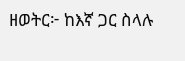ዘወትር፦ ከእኛ ጋር ስላሉ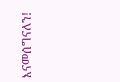እናመሰግናለን!